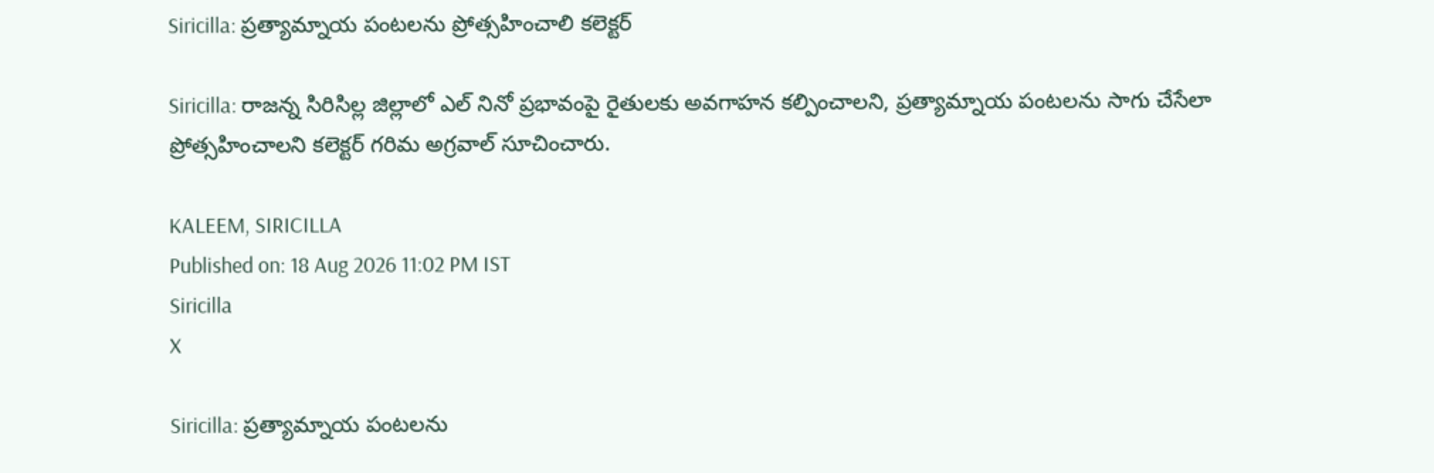Siricilla: ప్రత్యామ్నాయ పంటలను ప్రోత్సహించాలి కలెక్టర్

Siricilla: రాజన్న సిరిసిల్ల జిల్లాలో ఎల్ నినో ప్రభావంపై రైతులకు అవగాహన కల్పించాలని, ప్రత్యామ్నాయ పంటలను సాగు చేసేలా ప్రోత్సహించాలని కలెక్టర్ గరిమ అగ్రవాల్ సూచించారు.

KALEEM, SIRICILLA
Published on: 18 Aug 2026 11:02 PM IST
Siricilla
X

Siricilla: ప్రత్యామ్నాయ పంటలను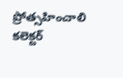ప్రోత్సహించాలి కలెక్టర్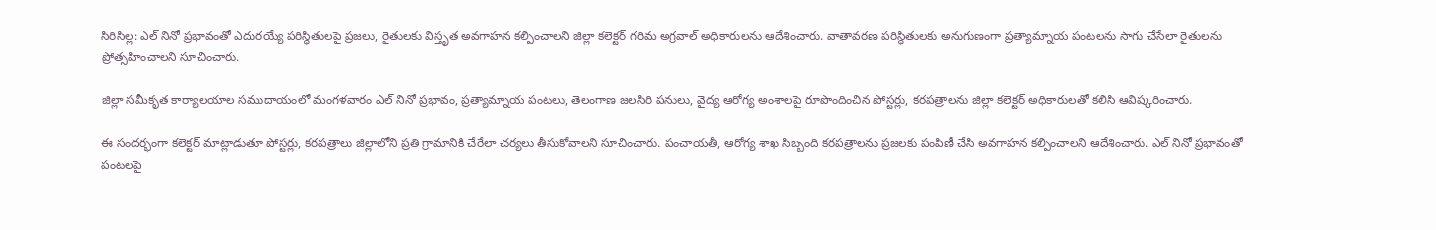సిరిసిల్ల: ఎల్ నినో ప్రభావంతో ఎదురయ్యే పరిస్థితులపై ప్రజలు, రైతులకు విస్తృత అవగాహన కల్పించాలని జిల్లా కలెక్టర్ గరిమ అగ్రవాల్ అధికారులను ఆదేశించారు. వాతావరణ పరిస్థితులకు అనుగుణంగా ప్రత్యామ్నాయ పంటలను సాగు చేసేలా రైతులను ప్రోత్సహించాలని సూచించారు.

జిల్లా సమీకృత కార్యాలయాల సముదాయంలో మంగళవారం ఎల్ నినో ప్రభావం, ప్రత్యామ్నాయ పంటలు, తెలంగాణ జలసిరి పనులు, వైద్య ఆరోగ్య అంశాలపై రూపొందించిన పోస్టర్లు, కరపత్రాలను జిల్లా కలెక్టర్ అధికారులతో కలిసి ఆవిష్కరించారు.

ఈ సందర్భంగా కలెక్టర్ మాట్లాడుతూ పోస్టర్లు, కరపత్రాలు జిల్లాలోని ప్రతి గ్రామానికి చేరేలా చర్యలు తీసుకోవాలని సూచించారు. పంచాయతీ, ఆరోగ్య శాఖ సిబ్బంది కరపత్రాలను ప్రజలకు పంపిణీ చేసి అవగాహన కల్పించాలని ఆదేశించారు. ఎల్ నినో ప్రభావంతో పంటలపై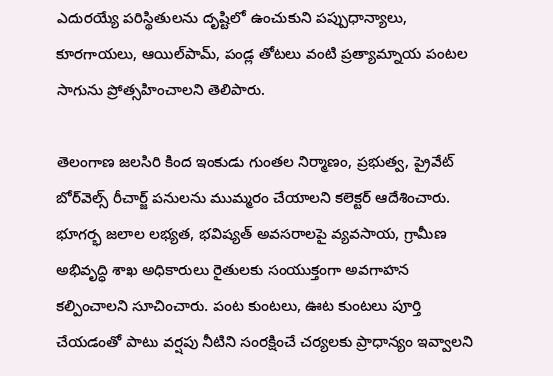ఎదురయ్యే పరిస్థితులను దృష్టిలో ఉంచుకుని పప్పుధాన్యాలు, కూరగాయలు, ఆయిల్‌పామ్, పండ్ల తోటలు వంటి ప్రత్యామ్నాయ పంటల సాగును ప్రోత్సహించాలని తెలిపారు.

తెలంగాణ జలసిరి కింద ఇంకుడు గుంతల నిర్మాణం, ప్రభుత్వ, ప్రైవేట్ బోర్‌వెల్స్ రీచార్జ్ పనులను ముమ్మరం చేయాలని కలెక్టర్ ఆదేశించారు. భూగర్భ జలాల లభ్యత, భవిష్యత్ అవసరాలపై వ్యవసాయ, గ్రామీణ అభివృద్ధి శాఖ అధికారులు రైతులకు సంయుక్తంగా అవగాహన కల్పించాలని సూచించారు. పంట కుంటలు, ఊట కుంటలు పూర్తి చేయడంతో పాటు వర్షపు నీటిని సంరక్షించే చర్యలకు ప్రాధాన్యం ఇవ్వాలని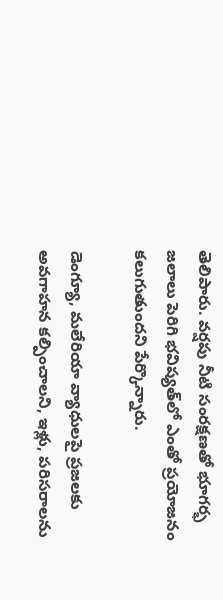తెలిపారు. వర్షపు నీటి సంరక్షణతో భూగర్భ జలాలు పెరిగి భవిష్యత్‌లో ఎంతో ప్రయోజనం కలుగుతుందని పేర్కొన్నారు.

డెంగ్యూ, మలేరియా వ్యాధులపై ప్రజలకు అవగాహన కల్పించాలని, ఇళ్లు, పరిసరాలను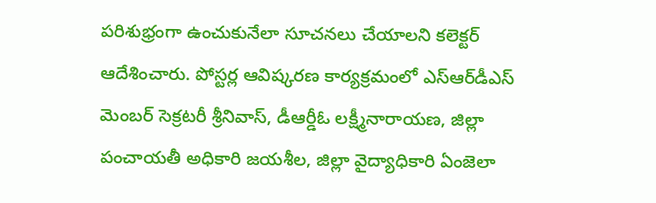పరిశుభ్రంగా ఉంచుకునేలా సూచనలు చేయాలని కలెక్టర్ ఆదేశించారు. పోస్టర్ల ఆవిష్కరణ కార్యక్రమంలో ఎస్‌ఆర్‌డీఎస్ మెంబర్ సెక్రటరీ శ్రీనివాస్, డీఆర్డీఓ లక్ష్మీనారాయణ, జిల్లా పంచాయతీ అధికారి జయశీల, జిల్లా వైద్యాధికారి ఏంజెలా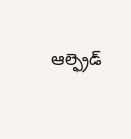ఆల్ఫ్రెడ్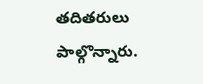తదితరులు పాల్గొన్నారు.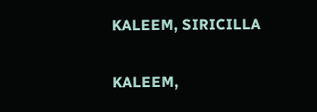KALEEM, SIRICILLA

KALEEM,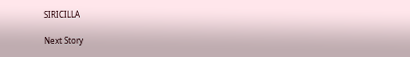SIRICILLA

Next Story